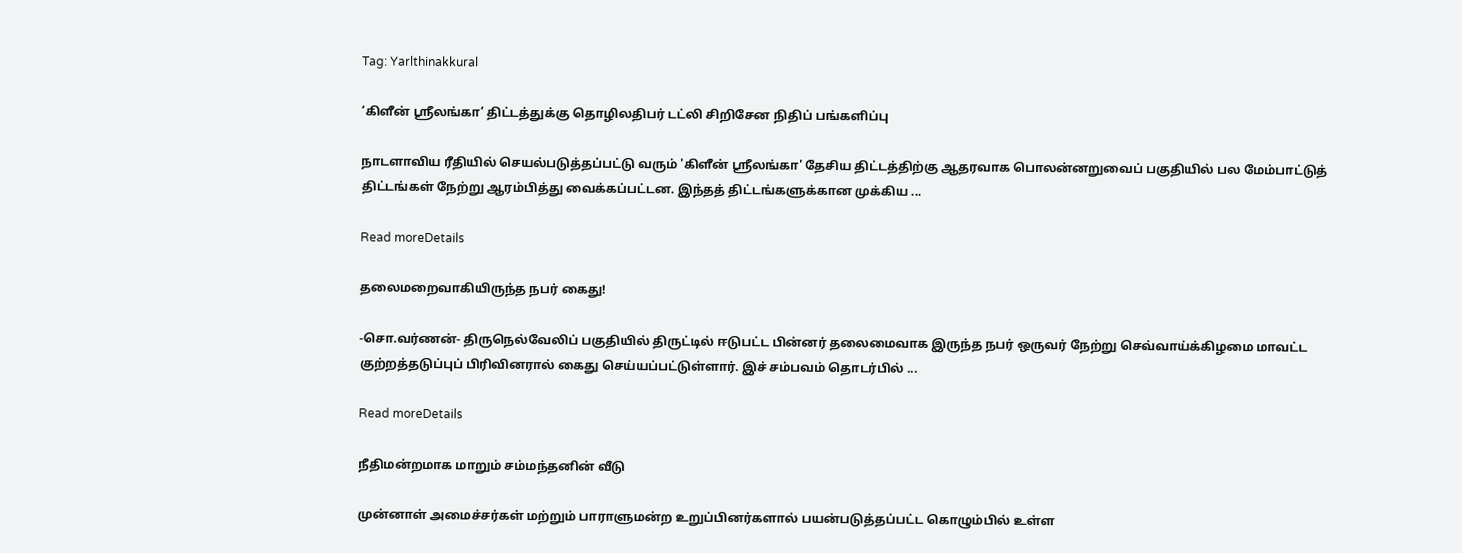Tag: Yarlthinakkural

‘கிளீன் ஸ்ரீலங்கா’ திட்டத்துக்கு தொழிலதிபர் டட்லி சிறிசேன நிதிப் பங்களிப்பு

நாடளாவிய ரீதியில் செயல்படுத்தப்பட்டு வரும் 'கிளீன் ஸ்ரீலங்கா' தேசிய திட்டத்திற்கு ஆதரவாக பொலன்னறுவைப் பகுதியில் பல மேம்பாட்டுத் திட்டங்கள் நேற்று ஆரம்பித்து வைக்கப்பட்டன. இந்தத் திட்டங்களுக்கான முக்கிய ...

Read moreDetails

தலைமறைவாகியிருந்த நபர் கைது!

-சொ.வர்ணன்- திருநெல்வேலிப் பகுதியில் திருட்டில் ஈடுபட்ட பின்னர் தலைமைவாக இருந்த நபர் ஒருவர் நேற்று செவ்வாய்க்கிழமை மாவட்ட குற்றத்தடுப்புப் பிரிவினரால் கைது செய்யப்பட்டுள்ளார். இச் சம்பவம் தொடர்பில் ...

Read moreDetails

நீதிமன்றமாக மாறும் சம்மந்தனின் வீடு

முன்னாள் அமைச்சர்கள் மற்றும் பாராளுமன்ற உறுப்பினர்களால் பயன்படுத்தப்பட்ட கொழும்பில் உள்ள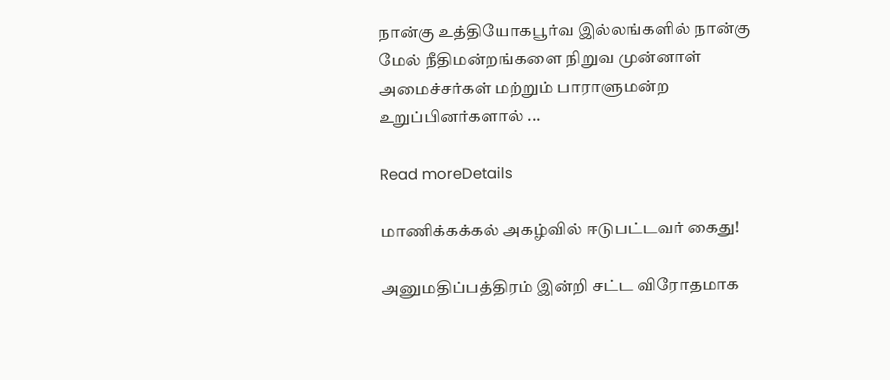நான்கு உத்தியோகபூர்வ இல்லங்களில் நான்கு மேல் நீதிமன்றங்களை நிறுவ முன்னாள் அமைச்சர்கள் மற்றும் பாராளுமன்ற உறுப்பினர்களால் ...

Read moreDetails

மாணிக்கக்கல் அகழ்வில் ஈடுபட்டவர் கைது!

அனுமதிப்பத்திரம் இன்றி சட்ட விரோதமாக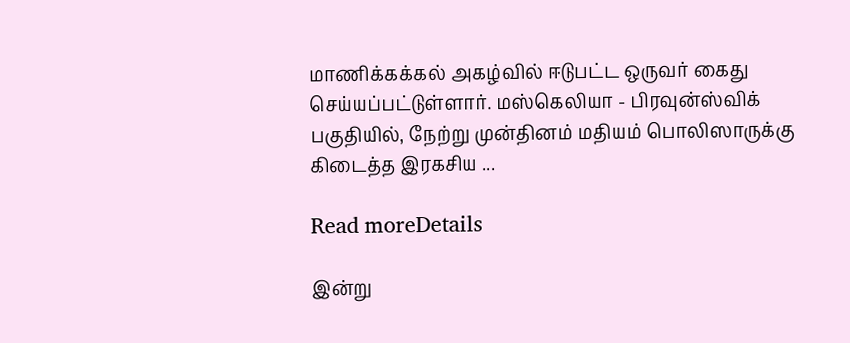மாணிக்கக்கல் அகழ்வில் ஈடுபட்ட ஒருவர் கைது செய்யப்பட்டுள்ளார். மஸ்கெலியா - பிரவுன்ஸ்விக் பகுதியில், நேற்று முன்தினம் மதியம் பொலிஸாருக்கு கிடைத்த இரகசிய ...

Read moreDetails

இன்று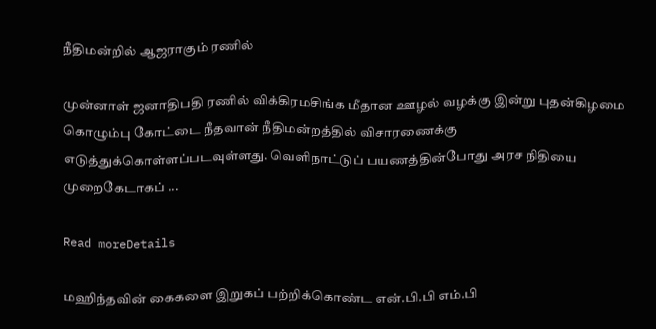நீதிமன்றில் ஆஜராகும் ரணில்

முன்னாள் ஜனாதிபதி ரணில் விக்கிரமசிங்க மீதான ஊழல் வழக்கு இன்று புதன்கிழமை கொழும்பு கோட்டை நீதவான் நீதிமன்றத்தில் விசாரணைக்கு எடுத்துக்கொள்ளப்படவுள்ளது. வெளிநாட்டுப் பயணத்தின்போது அரச நிதியை முறைகேடாகப் ...

Read moreDetails

மஹிந்தவின் கைகளை இறுகப் பற்றிக்கொண்ட என்.பி.பி எம்.பி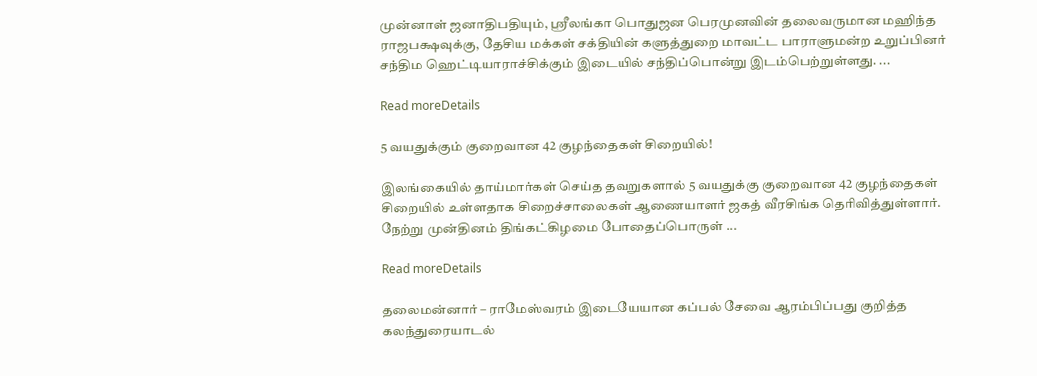முன்னாள் ஜனாதிபதியும், ஸ்ரீலங்கா பொதுஜன பெரமுனவின் தலைவருமான மஹிந்த ராஜபக்ஷவுக்கு, தேசிய மக்கள் சக்தியின் களுத்துறை மாவட்ட பாராளுமன்ற உறுப்பினர் சந்திம ஹெட்டியாராச்சிக்கும் இடையில் சந்திப்பொன்று இடம்பெற்றுள்ளது. ...

Read moreDetails

5 வயதுக்கும் குறைவான 42 குழந்தைகள் சிறையில்!

இலங்கையில் தாய்மார்கள் செய்த தவறுகளால் 5 வயதுக்கு குறைவான 42 குழந்தைகள் சிறையில் உள்ளதாக சிறைச்சாலைகள் ஆணையாளர் ஜகத் வீரசிங்க தெரிவித்துள்ளார். நேற்று முன்தினம் திங்கட்கிழமை போதைப்பொருள் ...

Read moreDetails

தலைமன்னார் – ராமேஸ்வரம் இடையேயான கப்பல் சேவை ஆரம்பிப்பது குறித்த கலந்துரையாடல்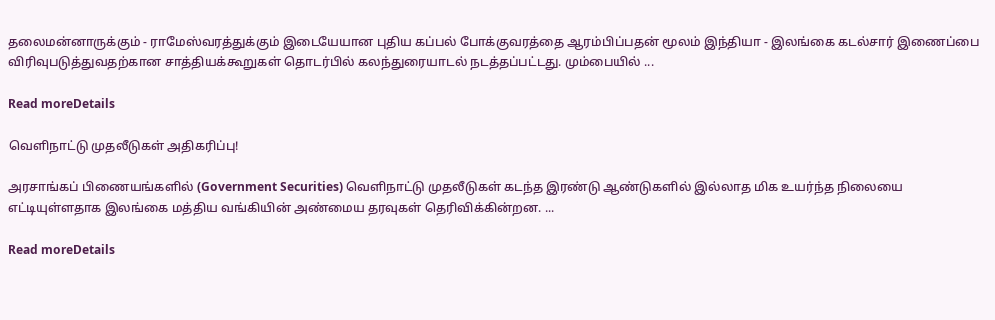தலைமன்னாருக்கும் - ராமேஸ்வரத்துக்கும் இடையேயான புதிய கப்பல் போக்குவரத்தை ஆரம்பிப்பதன் மூலம் இந்தியா - இலங்கை கடல்சார் இணைப்பை விரிவுபடுத்துவதற்கான சாத்தியக்கூறுகள் தொடர்பில் கலந்துரையாடல் நடத்தப்பட்டது. மும்பையில் ...

Read moreDetails

வெளிநாட்டு முதலீடுகள் அதிகரிப்பு!

அரசாங்கப் பிணையங்களில் (Government Securities) வெளிநாட்டு முதலீடுகள் கடந்த இரண்டு ஆண்டுகளில் இல்லாத மிக உயர்ந்த நிலையை எட்டியுள்ளதாக இலங்கை மத்திய வங்கியின் அண்மைய தரவுகள் தெரிவிக்கின்றன. ...

Read moreDetails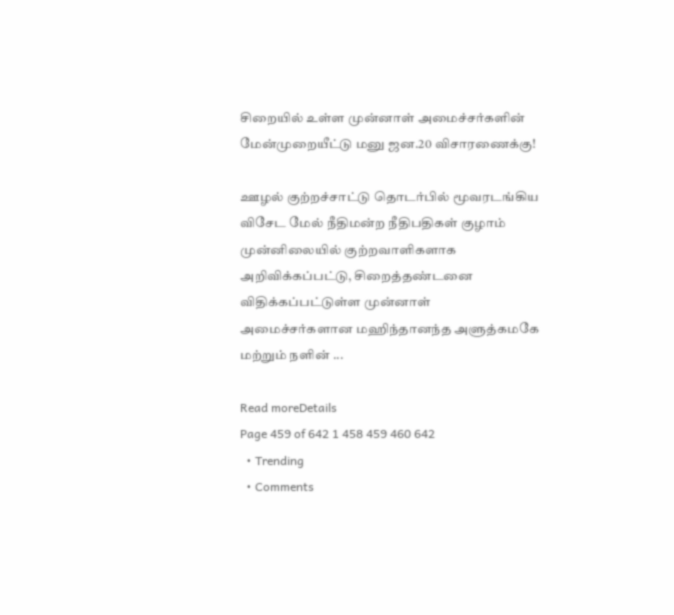சிறையில் உள்ள முன்னாள் அமைச்சர்களின் மேன்முறையீட்டு மனு ஜன.20 விசாரணைக்கு!

ஊழல் குற்றச்சாட்டு தொடர்பில் மூவரடங்கிய விசேட மேல் நீதிமன்ற நீதிபதிகள் குழாம் முன்னிலையில் குற்றவாளிகளாக அறிவிக்கப்பட்டு, சிறைத்தண்டனை விதிக்கப்பட்டுள்ள முன்னாள் அமைச்சர்களான மஹிந்தானந்த அளுத்கமகே மற்றும் நளின் ...

Read moreDetails
Page 459 of 642 1 458 459 460 642
  • Trending
  • Comments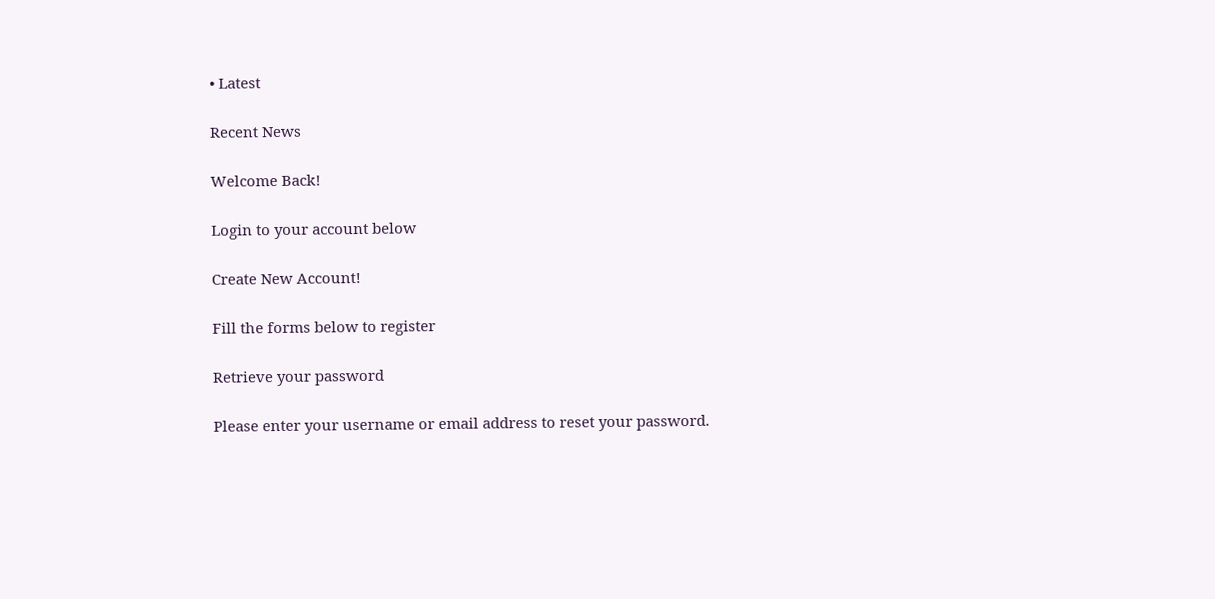• Latest

Recent News

Welcome Back!

Login to your account below

Create New Account!

Fill the forms below to register

Retrieve your password

Please enter your username or email address to reset your password.